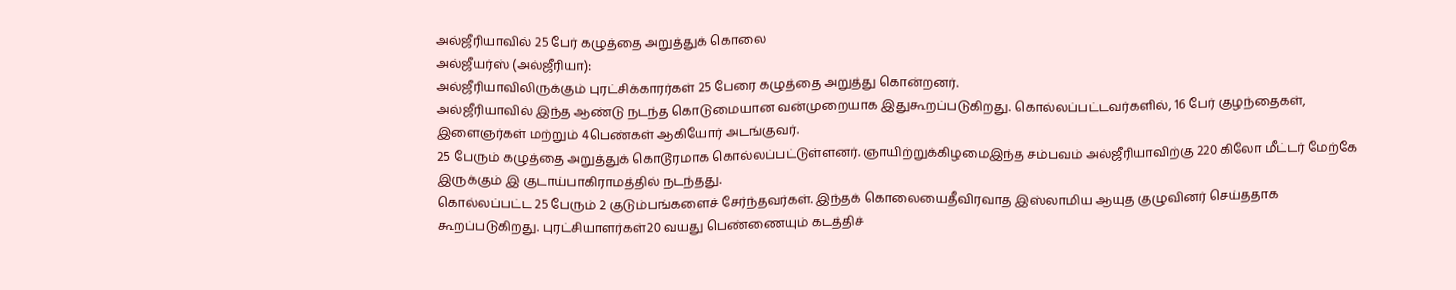அல்ஜீரியாவில் 25 பேர் கழுத்தை அறுத்துக் கொலை
அல்ஜீயர்ஸ் (அல்ஜீரியா):
அல்ஜீரியாவிலிருக்கும் புரட்சிக்காரர்கள் 25 பேரை கழுத்தை அறுத்து கொன்றனர்.
அல்ஜீரியாவில் இந்த ஆண்டு நடந்த கொடுமையான வன்முறையாக இதுகூறப்படுகிறது. கொல்லப்பட்டவர்களில், 16 பேர் குழந்தைகள், இளைஞர்கள் மற்றும் 4பெண்கள் ஆகியோர் அடங்குவர்.
25 பேரும் கழுத்தை அறுத்துக் கொடூரமாக கொல்லப்பட்டுள்ளனர். ஞாயிற்றுக்கிழமைஇந்த சம்பவம் அல்ஜீரியாவிற்கு 220 கிலோ மீட்டர் மேற்கே இருக்கும் இ குடாய்பாகிராமத்தில் நடந்தது.
கொல்லப்பட்ட 25 பேரும் 2 குடும்பங்களைச் சேர்ந்தவர்கள். இந்தக் கொலையைதீவிரவாத இஸ்லாமிய ஆயுத குழுவினர் செய்ததாக கூறப்படுகிறது. புரட்சியாளர்கள்20 வயது பெண்ணையும் கடத்திச்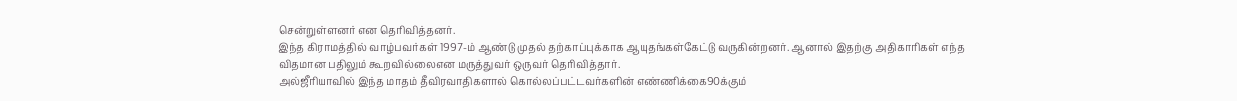சென்றுள்ளனர் என தெரிவித்தனர்.
இந்த கிராமத்தில் வாழ்பவர்கள் 1997-ம் ஆண்டு முதல் தற்காப்புக்காக ஆயுதங்கள்கேட்டு வருகின்றனர். ஆனால் இதற்கு அதிகாரிகள் எந்த விதமான பதிலும் கூறவில்லைஎன மருத்துவர் ஒருவர் தெரிவித்தார்.
அல்ஜீரியாவில் இந்த மாதம் தீவிரவாதிகளால் கொல்லப்பட்டவர்களின் எண்ணிக்கை90க்கும்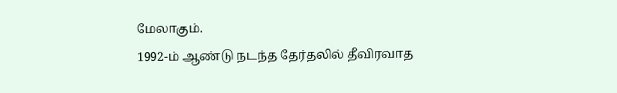மேலாகும்.
1992-ம் ஆண்டு நடந்த தேர்தலில் தீவிரவாத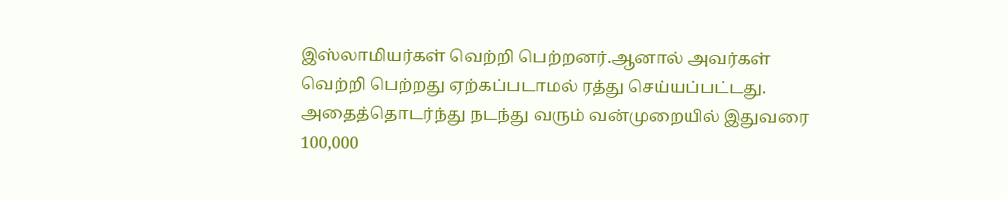இஸ்லாமியர்கள் வெற்றி பெற்றனர்.ஆனால் அவர்கள் வெற்றி பெற்றது ஏற்கப்படாமல் ரத்து செய்யப்பட்டது. அதைத்தொடர்ந்து நடந்து வரும் வன்முறையில் இதுவரை 100,000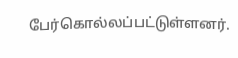பேர்கொல்லப்பட்டுள்ளனர்.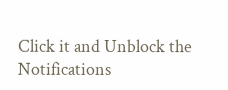Click it and Unblock the Notifications